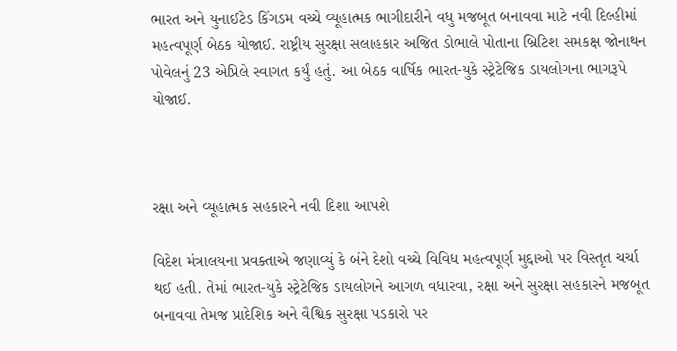ભારત અને યુનાઈટેડ કિંગડમ વચ્ચે વ્યૂહાત્મક ભાગીદારીને વધુ મજબૂત બનાવવા માટે નવી દિલ્હીમાં મહત્વપૂર્ણ બેઠક યોજાઈ. રાષ્ટ્રીય સુરક્ષા સલાહકાર અજિત ડોભાલે પોતાના બ્રિટિશ સમકક્ષ જોનાથન પોવેલનું 23 એપ્રિલે સ્વાગત કર્યું હતું. આ બેઠક વાર્ષિક ભારત-યુકે સ્ટ્રેટેજિક ડાયલોગના ભાગરૂપે યોજાઈ.



રક્ષા અને વ્યૂહાત્મક સહકારને નવી દિશા આપશે

વિદેશ મંત્રાલયના પ્રવક્તાએ જણાવ્યું કે બંને દેશો વચ્ચે વિવિધ મહત્વપૂર્ણ મુદ્દાઓ પર વિસ્તૃત ચર્ચા થઈ હતી. તેમાં ભારત-યુકે સ્ટ્રેટેજિક ડાયલોગને આગળ વધારવા, રક્ષા અને સુરક્ષા સહકારને મજબૂત બનાવવા તેમજ પ્રાદેશિક અને વૈશ્વિક સુરક્ષા પડકારો પર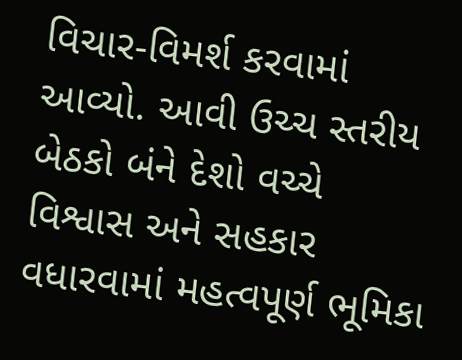વિચાર-વિમર્શ કરવામાં આવ્યો. આવી ઉચ્ચ સ્તરીય બેઠકો બંને દેશો વચ્ચે વિશ્વાસ અને સહકાર વધારવામાં મહત્વપૂર્ણ ભૂમિકા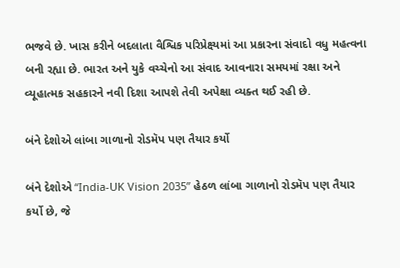ભજવે છે. ખાસ કરીને બદલાતા વૈશ્વિક પરિપ્રેક્ષ્યમાં આ પ્રકારના સંવાદો વધુ મહત્વના બની રહ્યા છે. ભારત અને યુકે વચ્ચેનો આ સંવાદ આવનારા સમયમાં રક્ષા અને વ્યૂહાત્મક સહકારને નવી દિશા આપશે તેવી અપેક્ષા વ્યક્ત થઈ રહી છે.

બંને દેશોએ લાંબા ગાળાનો રોડમૅપ પણ તૈયાર કર્યો

બંને દેશોએ “India-UK Vision 2035” હેઠળ લાંબા ગાળાનો રોડમૅપ પણ તૈયાર કર્યો છે, જે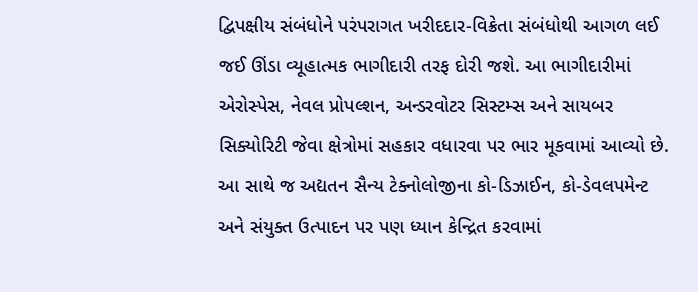દ્વિપક્ષીય સંબંધોને પરંપરાગત ખરીદદાર-વિક્રેતા સંબંધોથી આગળ લઈ જઈ ઊંડા વ્યૂહાત્મક ભાગીદારી તરફ દોરી જશે. આ ભાગીદારીમાં એરોસ્પેસ, નેવલ પ્રોપલ્શન, અન્ડરવોટર સિસ્ટમ્સ અને સાયબર સિક્યોરિટી જેવા ક્ષેત્રોમાં સહકાર વધારવા પર ભાર મૂકવામાં આવ્યો છે. આ સાથે જ અદ્યતન સૈન્ય ટેક્નોલોજીના કો-ડિઝાઈન, કો-ડેવલપમેન્ટ અને સંયુક્ત ઉત્પાદન પર પણ ધ્યાન કેન્દ્રિત કરવામાં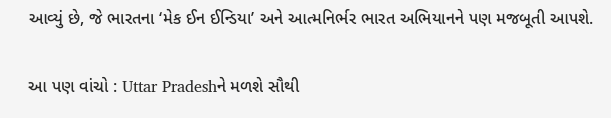આવ્યું છે, જે ભારતના ‘મેક ઈન ઈન્ડિયા’ અને આત્મનિર્ભર ભારત અભિયાનને પણ મજબૂતી આપશે.

આ પણ વાંચો : Uttar Pradeshને મળશે સૌથી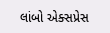લાંબો એક્સપ્રેસ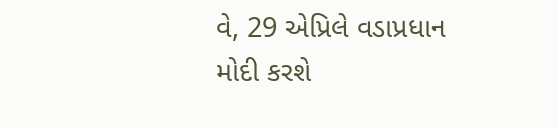વે, 29 એપ્રિલે વડાપ્રધાન મોદી કરશે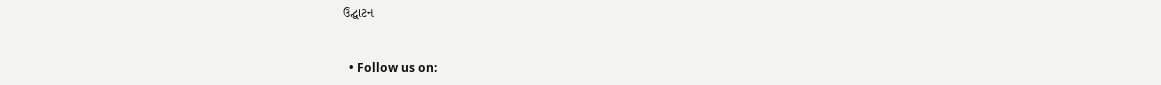ઉદ્ઘાટન


  • Follow us on: